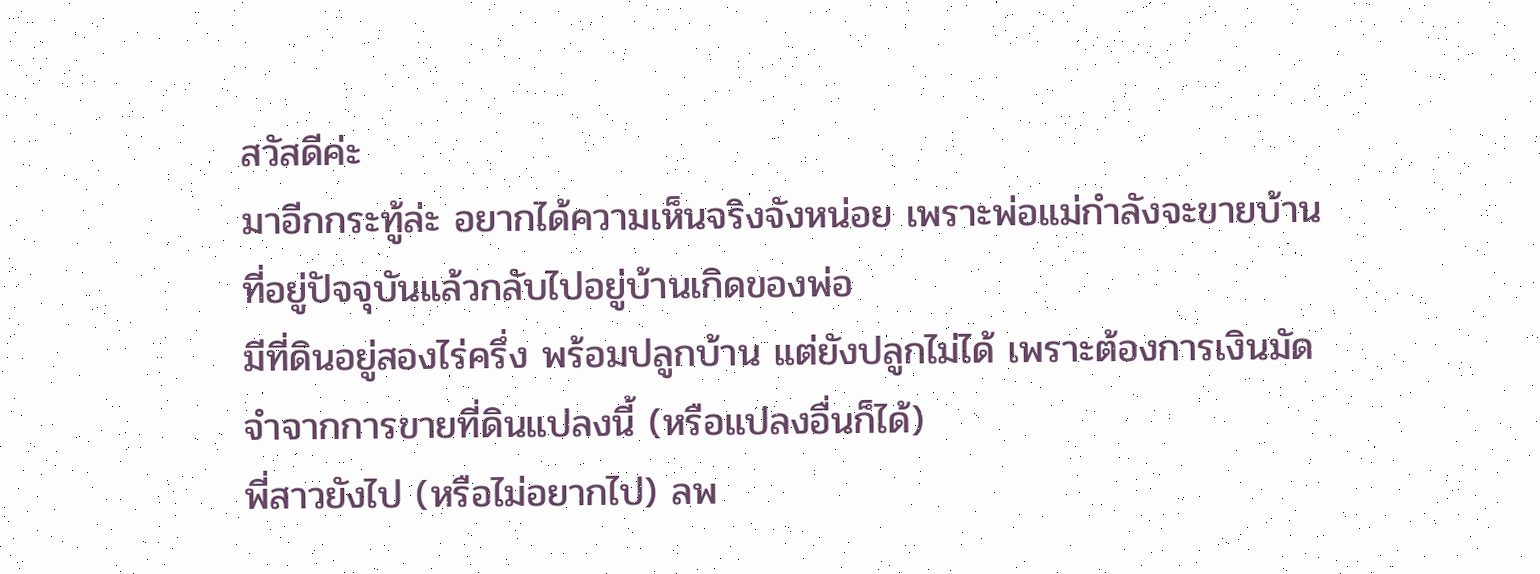สวัสดีค่ะ
มาอีกกระทู้ล่ะ อยากได้ความเห็นจริงจังหน่อย เพราะพ่อแม่กำลังจะขายบ้านที่อยู่ปัจจุบันแล้วกลับไปอยู่บ้านเกิดของพ่อ
มีที่ดินอยู่สองไร่ครึ่ง พร้อมปลูกบ้าน แต่ยังปลูกไม่ได้ เพราะต้องการเงินมัดจำจากการขายที่ดินแปลงนี้ (หรือแปลงอื่นก็ได้)
พี่สาวยังไป (หรือไม่อยากไป) ลพ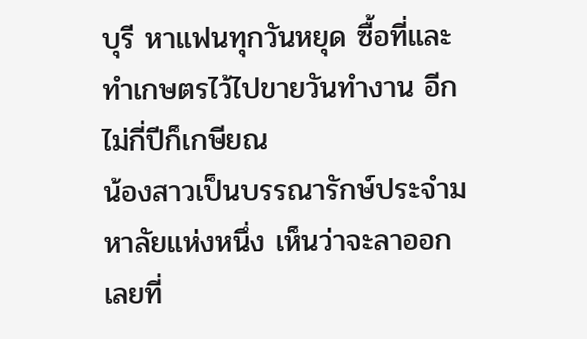บุรี หาแฟนทุกวันหยุด ซื้อที่และทำเกษตรไว้ไปขายวันทำงาน อีกไม่กี่ปีก็เกษียณ
น้องสาวเป็นบรรณารักษ์ประจำมหาลัยแห่งหนึ่ง เห็นว่าจะลาออกเลยที่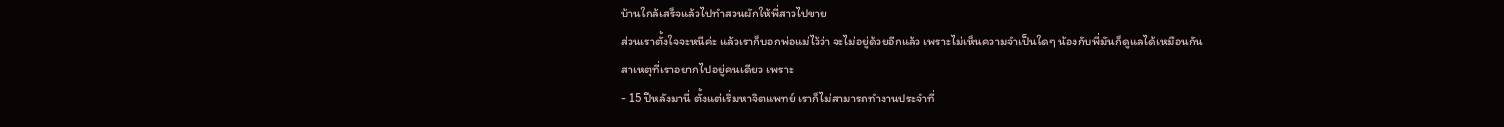บ้านใกล้เสร็จแล้วไปทำสวนผักให้พี่สาวไปขาย
ส่วนเราตั้งใจจะหนีค่ะ แล้วเราก็บอกพ่อแม่ไว้ว่า จะไม่อยู่ด้วยอีกแล้ว เพราะไม่เห็นความจำเป็นใดๆ น้องกับพี่มันก็ดูแลได้เหมือนกัน
สาเหตุที่เราอยากไปอยู่คนเดียว เพราะ
- 15 ปีหลังมานี่ ตั้งแต่เริ่มหาจิตแพทย์ เราก็ไม่สามารถทำงานประจำที่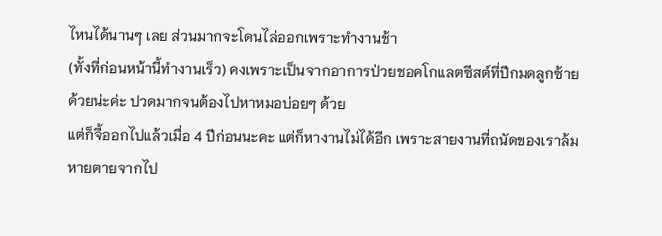ไหนได้นานๆ เลย ส่วนมากจะโดนไล่ออกเพราะทำงานช้า
(ทั้งที่ก่อนหน้านี้ทำงานเร็ว) คงเพราะเป็นจากอาการป่วยชอคโกแลตซีสต์ที่ปีกมดลูกซ้ายด้วยน่ะค่ะ ปวดมากจนต้องไปหาหมอบ่อยๆ ด้วย
แต่ก็จี้ออกไปแล้วเมื่อ 4 ปีก่อนนะคะ แต่ก็หางานไม่ได้อีก เพราะสายงานที่ถนัดของเราล้มหายตายจากไป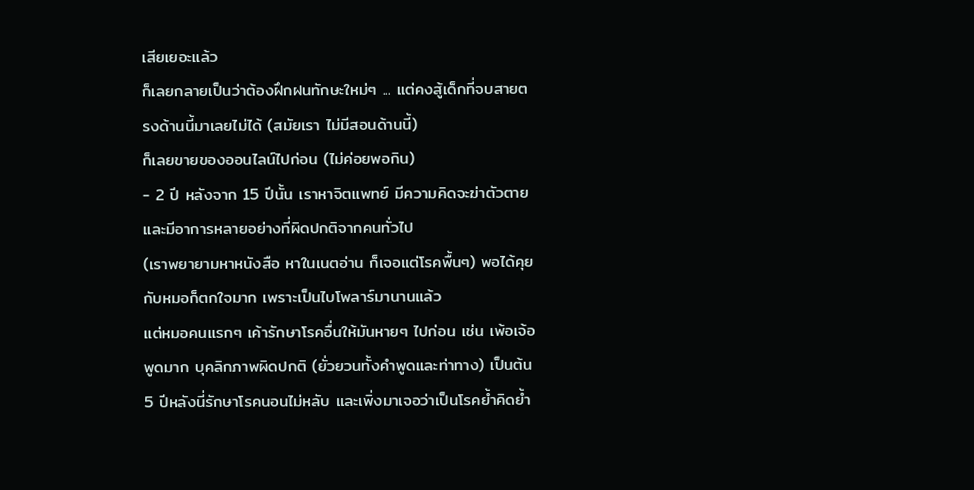เสียเยอะแล้ว
ก็เลยกลายเป็นว่าต้องฝึกฝนทักษะใหม่ๆ ... แต่คงสู้เด็กที่จบสายตรงด้านนี้มาเลยไม่ได้ (สมัยเรา ไม่มีสอนด้านนี้)
ก็เลยขายของออนไลน์ไปก่อน (ไม่ค่อยพอกิน)
- 2 ปี หลังจาก 15 ปีนั้น เราหาจิตแพทย์ มีความคิดจะฆ่าตัวตาย และมีอาการหลายอย่างที่ผิดปกติจากคนทั่วไป
(เราพยายามหาหนังสือ หาในเนตอ่าน ก็เจอแต่โรคพื้นๆ) พอได้คุยกับหมอก็ตกใจมาก เพราะเป็นไบโพลาร์มานานแล้ว
แต่หมอคนแรกๆ เค้ารักษาโรคอื่นให้มันหายๆ ไปก่อน เช่น เพ้อเจ้อ พูดมาก บุคลิกภาพผิดปกติ (ยั่วยวนทั้งคำพูดและท่าทาง) เป็นต้น
5 ปีหลังนี่รักษาโรคนอนไม่หลับ และเพิ่งมาเจอว่าเป็นโรคย้ำคิดย้ำ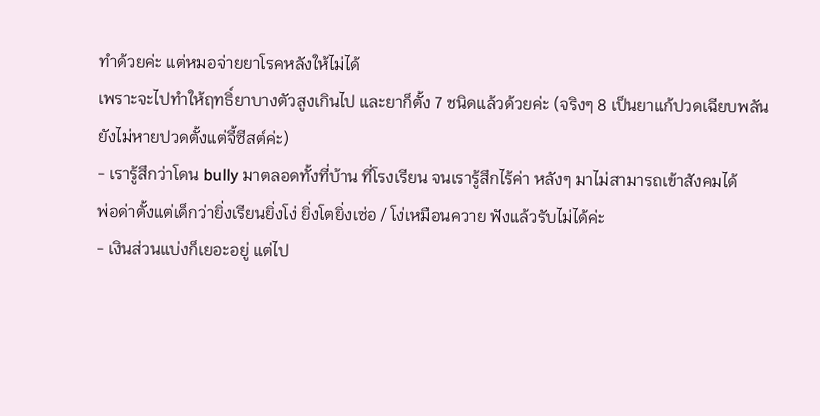ทำด้วยค่ะ แต่หมอจ่ายยาโรคหลังให้ไม่ได้
เพราะจะไปทำให้ฤทธิ์ยาบางตัวสูงเกินไป และยาก็ตั้ง 7 ชนิดแล้วด้วยค่ะ (จริงๆ 8 เป็นยาแก้ปวดเฉียบพลัน ยังไม่หายปวดตั้งแต่จี้ซีสต์ค่ะ)
- เรารู้สึกว่าโดน bully มาตลอดทั้งที่บ้าน ที่โรงเรียน จนเรารู้สึกไร้ค่า หลังๆ มาไม่สามารถเข้าสังคมได้
พ่อด่าตั้งแต่เด็กว่ายิ่งเรียนยิ่งโง่ ยิ่งโตยิ่งเซ่อ / โง่เหมือนควาย ฟังแล้วรับไม่ได้ค่ะ
- เงินส่วนแบ่งก็เยอะอยู่ แต่ไป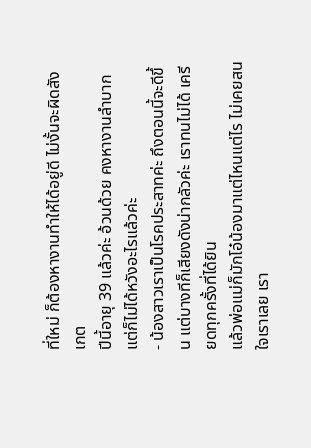ที่ใหม่ ก็ต้องหางานทำให้ได้อยู่ดี ไม่งั้นจะผิดสังเกต
ปีนี้อายุ 39 แล้วค่ะ อ้วนด้วย คงหางานลำบาก แต่ก็ไม่ได้หวังอะไรแล้วค่ะ
- น้องสาวเราเป็นโรคประสาทค่ะ ถึงตอนนี้จะดีขึ้น แต่บางทีก็เสียงดังน่ากลัวค่ะ เราทนไม่ได้ เครียดทุกครั้งที่ได้ยิน
แล้วพ่อแม่ก็มักโอ๋น้องมาแต่ไหนแต่ไร ไม่เคยสนใจเราเลย เรา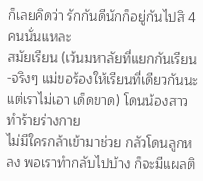ก็เลยคิดว่า รักกันดีนักก็อยู่กันไปสิ 4 คนนั่นแหละ
สมัยเรียน (เว้นมหาลัยที่แยกกันเรียน-จริงๆ แม่ขอร้องให้เรียนที่เดียวกันนะ แต่เราไม่เอา เด็ดขาด) โดนน้องสาวทำร้ายร่างกาย
ไม่มีใครกล้าเข้ามาช่วย กลัวโดนลูกหลง พอเราทำกลับไปบ้าง ก็จะมีแผลติ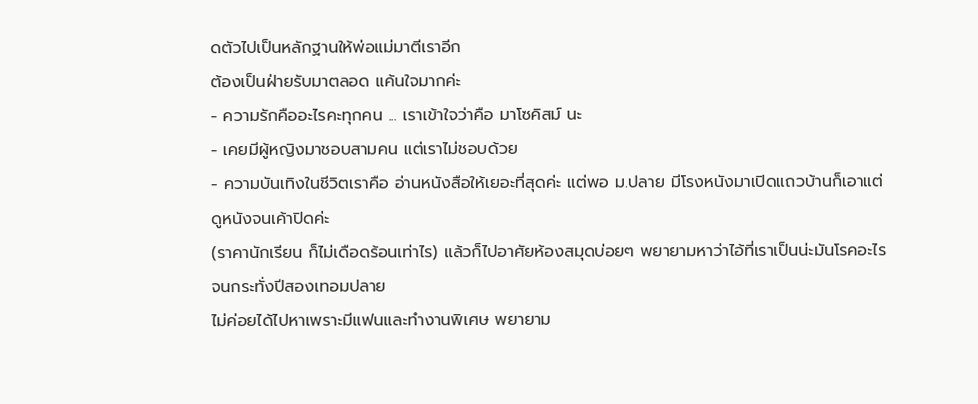ดตัวไปเป็นหลักฐานให้พ่อแม่มาตีเราอีก
ต้องเป็นฝ่ายรับมาตลอด แค้นใจมากค่ะ
- ความรักคืออะไรคะทุกคน ... เราเข้าใจว่าคือ มาโซคิสม์ นะ
- เคยมีผู้หญิงมาชอบสามคน แต่เราไม่ชอบด้วย
- ความบันเทิงในชีวิตเราคือ อ่านหนังสือให้เยอะที่สุดค่ะ แต่พอ ม.ปลาย มีโรงหนังมาเปิดแถวบ้านก็เอาแต่ดูหนังจนเค้าปิดค่ะ
(ราคานักเรียน ก็ไม่เดือดร้อนเท่าไร) แล้วก็ไปอาศัยห้องสมุดบ่อยๆ พยายามหาว่าไอ้ที่เราเป็นน่ะมันโรคอะไร จนกระทั่งปีสองเทอมปลาย
ไม่ค่อยได้ไปหาเพราะมีแฟนและทำงานพิเศษ พยายาม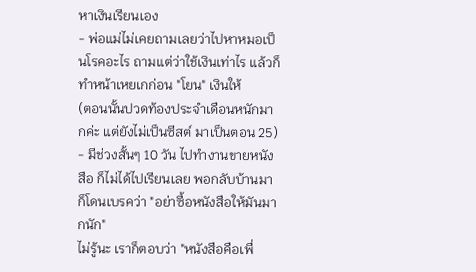หาเงินเรียนเอง
- พ่อแม่ไม่เคยถามเลยว่าไปหาหมอเป็นโรคอะไร ถามแต่ว่าใช้เงินเท่าไร แล้วก็ทำหน้าเหยเกก่อน "โยน" เงินให้
(ตอนนั้นปวดท้องประจำเดือนหนักมากค่ะ แต่ยังไม่เป็นซีสต์ มาเป็นตอน 25)
- มีช่วงสั้นๆ 10 วัน ไปทำงานขายหนังสือ ก็ไม่ได้ไปเรียนเลย พอกลับบ้านมาก็โดนเบรคว่า "อย่าซื้อหนังสือให้มันมากนัก"
ไม่รู้นะ เราก็ตอบว่า "หนังสือคือเพื่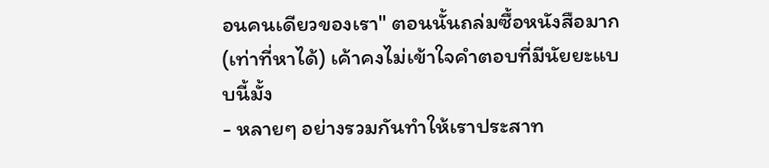อนคนเดียวของเรา" ตอนนั้นถล่มซื้อหนังสือมาก (เท่าที่หาได้) เค้าคงไม่เข้าใจคำตอบที่มีนัยยะแบบนี้มั้ง
- หลายๆ อย่างรวมกันทำให้เราประสาท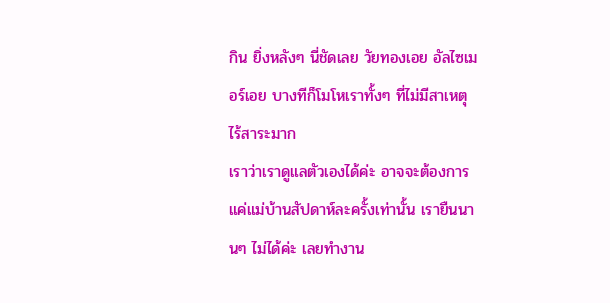กิน ยิ่งหลังๆ นี่ชัดเลย วัยทองเอย อัลไซเมอร์เอย บางทีก็โมโหเราทั้งๆ ที่ไม่มีสาเหตุ ไร้สาระมาก
เราว่าเราดูแลตัวเองได้ค่ะ อาจจะต้องการแค่แม่บ้านสัปดาห์ละครั้งเท่านั้น เรายืนนานๆ ไม่ได้ค่ะ เลยทำงาน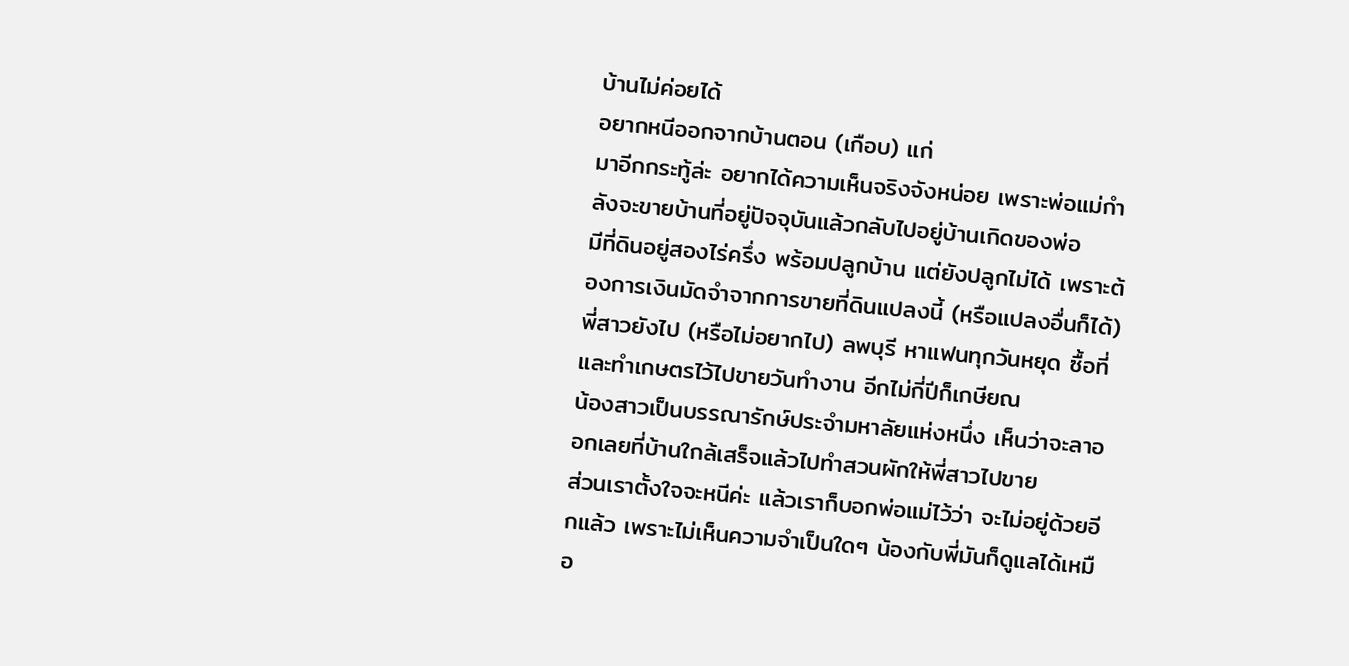บ้านไม่ค่อยได้
อยากหนีออกจากบ้านตอน (เกือบ) แก่
มาอีกกระทู้ล่ะ อยากได้ความเห็นจริงจังหน่อย เพราะพ่อแม่กำลังจะขายบ้านที่อยู่ปัจจุบันแล้วกลับไปอยู่บ้านเกิดของพ่อ
มีที่ดินอยู่สองไร่ครึ่ง พร้อมปลูกบ้าน แต่ยังปลูกไม่ได้ เพราะต้องการเงินมัดจำจากการขายที่ดินแปลงนี้ (หรือแปลงอื่นก็ได้)
พี่สาวยังไป (หรือไม่อยากไป) ลพบุรี หาแฟนทุกวันหยุด ซื้อที่และทำเกษตรไว้ไปขายวันทำงาน อีกไม่กี่ปีก็เกษียณ
น้องสาวเป็นบรรณารักษ์ประจำมหาลัยแห่งหนึ่ง เห็นว่าจะลาออกเลยที่บ้านใกล้เสร็จแล้วไปทำสวนผักให้พี่สาวไปขาย
ส่วนเราตั้งใจจะหนีค่ะ แล้วเราก็บอกพ่อแม่ไว้ว่า จะไม่อยู่ด้วยอีกแล้ว เพราะไม่เห็นความจำเป็นใดๆ น้องกับพี่มันก็ดูแลได้เหมือ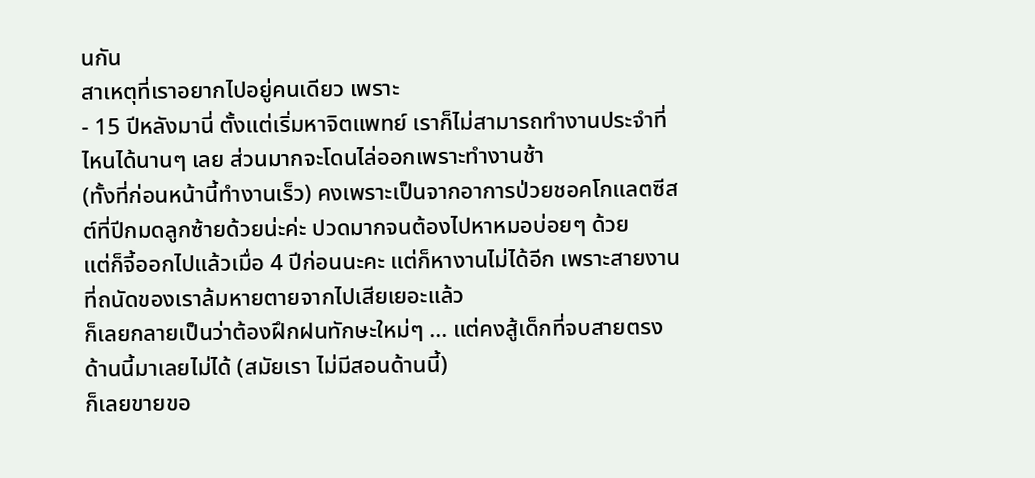นกัน
สาเหตุที่เราอยากไปอยู่คนเดียว เพราะ
- 15 ปีหลังมานี่ ตั้งแต่เริ่มหาจิตแพทย์ เราก็ไม่สามารถทำงานประจำที่ไหนได้นานๆ เลย ส่วนมากจะโดนไล่ออกเพราะทำงานช้า
(ทั้งที่ก่อนหน้านี้ทำงานเร็ว) คงเพราะเป็นจากอาการป่วยชอคโกแลตซีสต์ที่ปีกมดลูกซ้ายด้วยน่ะค่ะ ปวดมากจนต้องไปหาหมอบ่อยๆ ด้วย
แต่ก็จี้ออกไปแล้วเมื่อ 4 ปีก่อนนะคะ แต่ก็หางานไม่ได้อีก เพราะสายงานที่ถนัดของเราล้มหายตายจากไปเสียเยอะแล้ว
ก็เลยกลายเป็นว่าต้องฝึกฝนทักษะใหม่ๆ ... แต่คงสู้เด็กที่จบสายตรงด้านนี้มาเลยไม่ได้ (สมัยเรา ไม่มีสอนด้านนี้)
ก็เลยขายขอ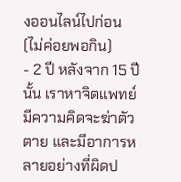งออนไลน์ไปก่อน (ไม่ค่อยพอกิน)
- 2 ปี หลังจาก 15 ปีนั้น เราหาจิตแพทย์ มีความคิดจะฆ่าตัวตาย และมีอาการหลายอย่างที่ผิดป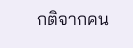กติจากคน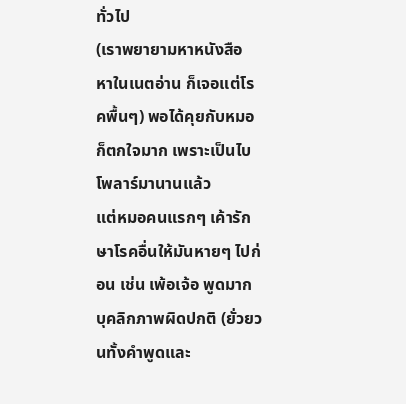ทั่วไป
(เราพยายามหาหนังสือ หาในเนตอ่าน ก็เจอแต่โรคพื้นๆ) พอได้คุยกับหมอก็ตกใจมาก เพราะเป็นไบโพลาร์มานานแล้ว
แต่หมอคนแรกๆ เค้ารักษาโรคอื่นให้มันหายๆ ไปก่อน เช่น เพ้อเจ้อ พูดมาก บุคลิกภาพผิดปกติ (ยั่วยวนทั้งคำพูดและ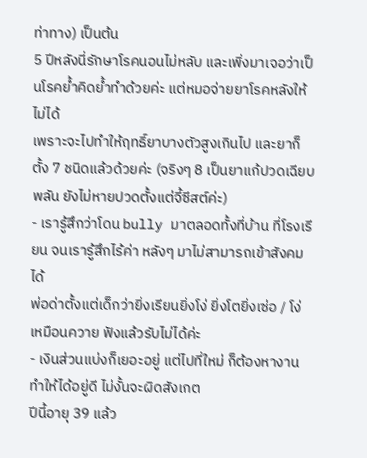ท่าทาง) เป็นต้น
5 ปีหลังนี่รักษาโรคนอนไม่หลับ และเพิ่งมาเจอว่าเป็นโรคย้ำคิดย้ำทำด้วยค่ะ แต่หมอจ่ายยาโรคหลังให้ไม่ได้
เพราะจะไปทำให้ฤทธิ์ยาบางตัวสูงเกินไป และยาก็ตั้ง 7 ชนิดแล้วด้วยค่ะ (จริงๆ 8 เป็นยาแก้ปวดเฉียบพลัน ยังไม่หายปวดตั้งแต่จี้ซีสต์ค่ะ)
- เรารู้สึกว่าโดน bully มาตลอดทั้งที่บ้าน ที่โรงเรียน จนเรารู้สึกไร้ค่า หลังๆ มาไม่สามารถเข้าสังคมได้
พ่อด่าตั้งแต่เด็กว่ายิ่งเรียนยิ่งโง่ ยิ่งโตยิ่งเซ่อ / โง่เหมือนควาย ฟังแล้วรับไม่ได้ค่ะ
- เงินส่วนแบ่งก็เยอะอยู่ แต่ไปที่ใหม่ ก็ต้องหางานทำให้ได้อยู่ดี ไม่งั้นจะผิดสังเกต
ปีนี้อายุ 39 แล้ว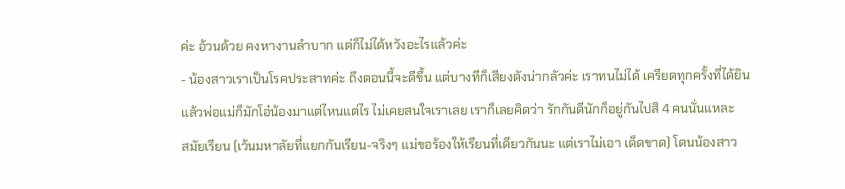ค่ะ อ้วนด้วย คงหางานลำบาก แต่ก็ไม่ได้หวังอะไรแล้วค่ะ
- น้องสาวเราเป็นโรคประสาทค่ะ ถึงตอนนี้จะดีขึ้น แต่บางทีก็เสียงดังน่ากลัวค่ะ เราทนไม่ได้ เครียดทุกครั้งที่ได้ยิน
แล้วพ่อแม่ก็มักโอ๋น้องมาแต่ไหนแต่ไร ไม่เคยสนใจเราเลย เราก็เลยคิดว่า รักกันดีนักก็อยู่กันไปสิ 4 คนนั่นแหละ
สมัยเรียน (เว้นมหาลัยที่แยกกันเรียน-จริงๆ แม่ขอร้องให้เรียนที่เดียวกันนะ แต่เราไม่เอา เด็ดขาด) โดนน้องสาว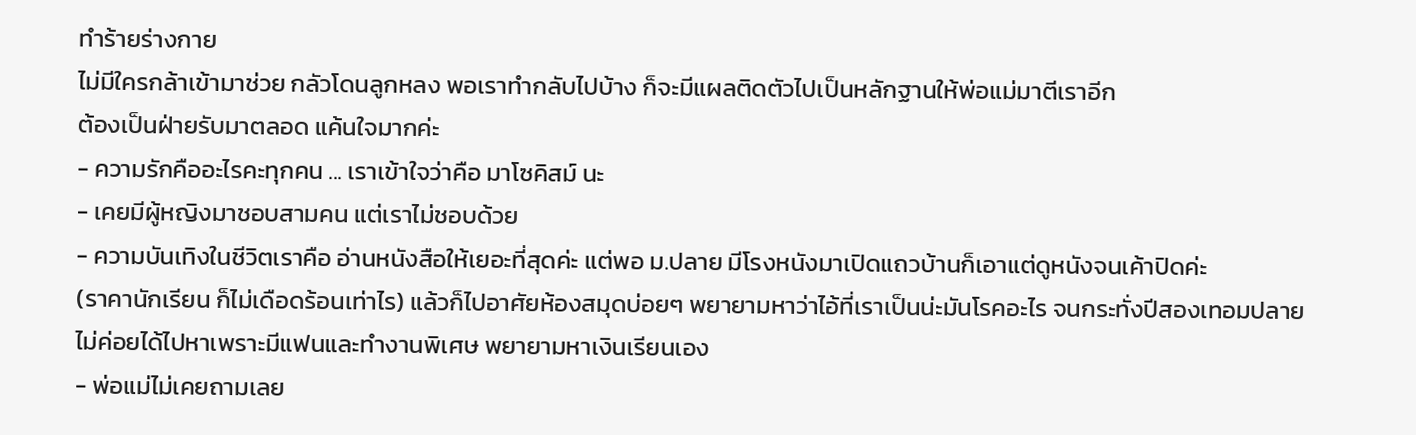ทำร้ายร่างกาย
ไม่มีใครกล้าเข้ามาช่วย กลัวโดนลูกหลง พอเราทำกลับไปบ้าง ก็จะมีแผลติดตัวไปเป็นหลักฐานให้พ่อแม่มาตีเราอีก
ต้องเป็นฝ่ายรับมาตลอด แค้นใจมากค่ะ
- ความรักคืออะไรคะทุกคน ... เราเข้าใจว่าคือ มาโซคิสม์ นะ
- เคยมีผู้หญิงมาชอบสามคน แต่เราไม่ชอบด้วย
- ความบันเทิงในชีวิตเราคือ อ่านหนังสือให้เยอะที่สุดค่ะ แต่พอ ม.ปลาย มีโรงหนังมาเปิดแถวบ้านก็เอาแต่ดูหนังจนเค้าปิดค่ะ
(ราคานักเรียน ก็ไม่เดือดร้อนเท่าไร) แล้วก็ไปอาศัยห้องสมุดบ่อยๆ พยายามหาว่าไอ้ที่เราเป็นน่ะมันโรคอะไร จนกระทั่งปีสองเทอมปลาย
ไม่ค่อยได้ไปหาเพราะมีแฟนและทำงานพิเศษ พยายามหาเงินเรียนเอง
- พ่อแม่ไม่เคยถามเลย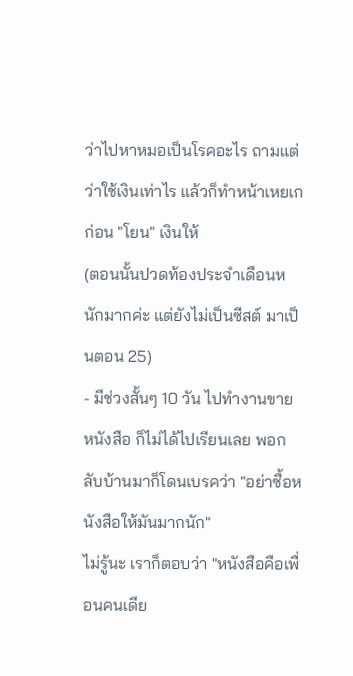ว่าไปหาหมอเป็นโรคอะไร ถามแต่ว่าใช้เงินเท่าไร แล้วก็ทำหน้าเหยเกก่อน "โยน" เงินให้
(ตอนนั้นปวดท้องประจำเดือนหนักมากค่ะ แต่ยังไม่เป็นซีสต์ มาเป็นตอน 25)
- มีช่วงสั้นๆ 10 วัน ไปทำงานขายหนังสือ ก็ไม่ได้ไปเรียนเลย พอกลับบ้านมาก็โดนเบรคว่า "อย่าซื้อหนังสือให้มันมากนัก"
ไม่รู้นะ เราก็ตอบว่า "หนังสือคือเพื่อนคนเดีย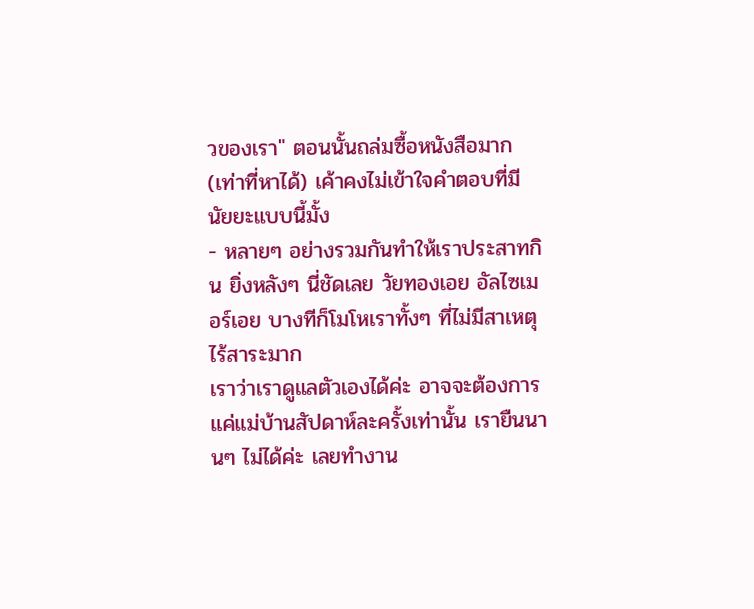วของเรา" ตอนนั้นถล่มซื้อหนังสือมาก (เท่าที่หาได้) เค้าคงไม่เข้าใจคำตอบที่มีนัยยะแบบนี้มั้ง
- หลายๆ อย่างรวมกันทำให้เราประสาทกิน ยิ่งหลังๆ นี่ชัดเลย วัยทองเอย อัลไซเมอร์เอย บางทีก็โมโหเราทั้งๆ ที่ไม่มีสาเหตุ ไร้สาระมาก
เราว่าเราดูแลตัวเองได้ค่ะ อาจจะต้องการแค่แม่บ้านสัปดาห์ละครั้งเท่านั้น เรายืนนานๆ ไม่ได้ค่ะ เลยทำงาน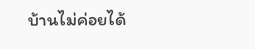บ้านไม่ค่อยได้